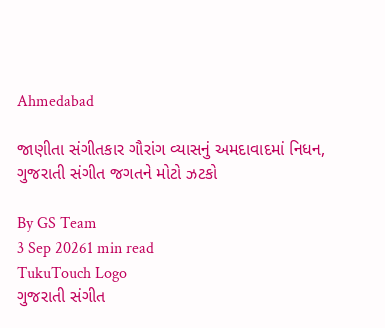Ahmedabad

જાણીતા સંગીતકાર ગૌરાંગ વ્યાસનું અમદાવાદમાં નિધન, ગુજરાતી સંગીત જગતને મોટો ઝટકો

By GS Team
3 Sep 20261 min read
TukuTouch Logo
ગુજરાતી સંગીત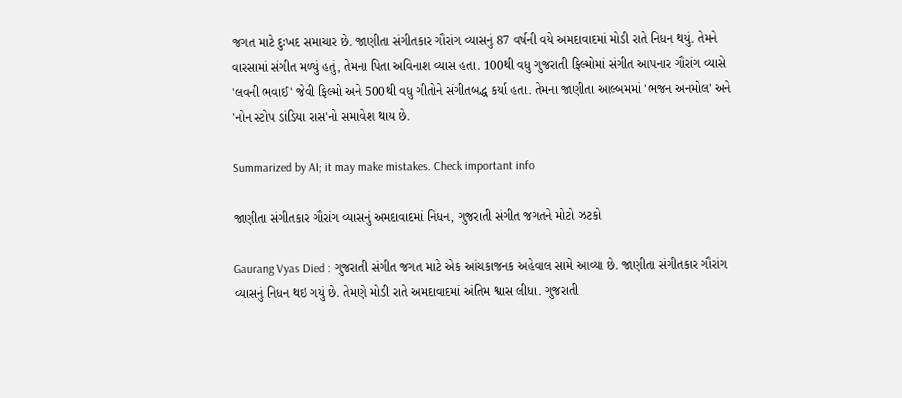જગત માટે દુઃખદ સમાચાર છે. જાણીતા સંગીતકાર ગૌરાંગ વ્યાસનું 87 વર્ષની વયે અમદાવાદમાં મોડી રાતે નિધન થયું. તેમને વારસામાં સંગીત મળ્યું હતું, તેમના પિતા અવિનાશ વ્યાસ હતા. 100થી વધુ ગુજરાતી ફિલ્મોમાં સંગીત આપનાર ગૌરાંગ વ્યાસે 'લવની ભવાઈ' જેવી ફિલ્મો અને 500થી વધુ ગીતોને સંગીતબદ્ધ કર્યા હતા. તેમના જાણીતા આલ્બમમાં 'ભજન અનમોલ' અને 'નોન સ્ટોપ ડાંડિયા રાસ'નો સમાવેશ થાય છે.

Summarized by AI; it may make mistakes. Check important info

જાણીતા સંગીતકાર ગૌરાંગ વ્યાસનું અમદાવાદમાં નિધન, ગુજરાતી સંગીત જગતને મોટો ઝટકો

Gaurang Vyas Died : ગુજરાતી સંગીત જગત માટે એક આંચકાજનક અહેવાલ સામે આવ્યા છે. જાણીતા સંગીતકાર ગૌરાંગ વ્યાસનું નિધન થઇ ગયું છે. તેમણે મોડી રાતે અમદાવાદમાં અંતિમ શ્વાસ લીધા. ગુજરાતી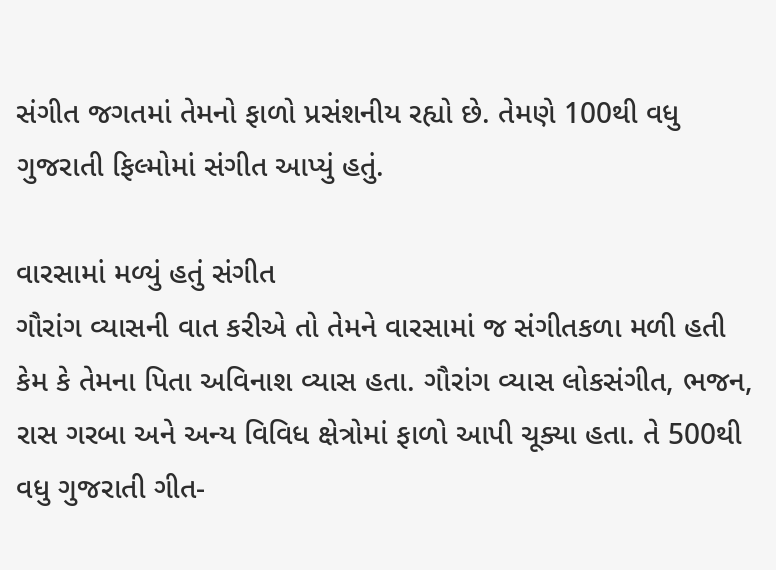સંગીત જગતમાં તેમનો ફાળો પ્રસંશનીય રહ્યો છે. તેમણે 100થી વધુ ગુજરાતી ફિલ્મોમાં સંગીત આપ્યું હતું.

વારસામાં મળ્યું હતું સંગીત
ગૌરાંગ વ્યાસની વાત કરીએ તો તેમને વારસામાં જ સંગીતકળા મળી હતી કેમ કે તેમના પિતા અવિનાશ વ્યાસ હતા. ગૌરાંગ વ્યાસ લોકસંગીત, ભજન, રાસ ગરબા અને અન્ય વિવિધ ક્ષેત્રોમાં ફાળો આપી ચૂક્યા હતા. તે 500થી વધુ ગુજરાતી ગીત-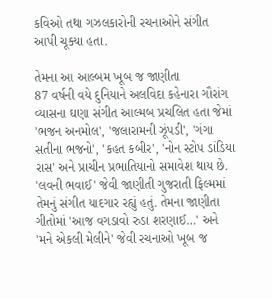કવિઓ તથા ગઝલકારોની રચનાઓને સંગીત આપી ચૂક્યા હતા.

તેમના આ આલ્બમ ખૂબ જ જાણીતા
87 વર્ષની વયે દુનિયાને અલવિદા કહેનારા ગૌરાંગ વ્યાસના ઘણા સંગીત આલ્મબ પ્રચલિત હતા જેમાં 'ભજન અનમોલ', 'જલારામની ઝૂંપડી', 'ગંગા સતીના ભજનો', 'કહત કબીર', 'નોન સ્ટોપ ડાંડિયા રાસ' અને પ્રાચીન પ્રભાતિયાનો સમાવેશ થાય છે. 'લવની ભવાઈ' જેવી જાણીતી ગુજરાતી ફિલ્મમાં તેમનું સંગીત યાદગાર રહ્યું હતું. તેમના જાણીતા ગીતોમાં 'આજ વગડાવો રુડા શરણાઈ…' અને 'મને એકલી મેલીને' જેવી રચનાઓ ખૂબ જ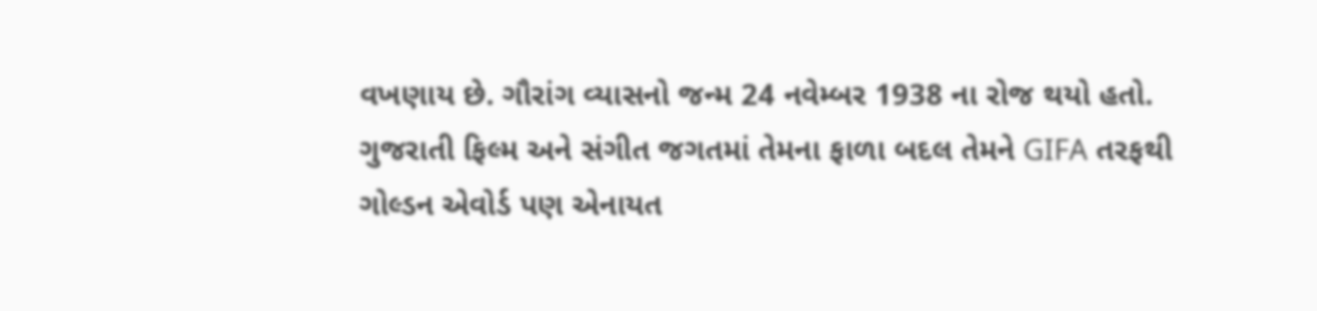વખણાય છે. ગૌરાંગ વ્યાસનો જન્મ 24 નવેમ્બર 1938 ના રોજ થયો હતો. ગુજરાતી ફિલ્મ અને સંગીત જગતમાં તેમના ફાળા બદલ તેમને GIFA તરફથી ગોલ્ડન એવોર્ડ પણ એનાયત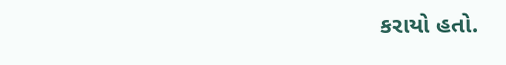કરાયો હતો.